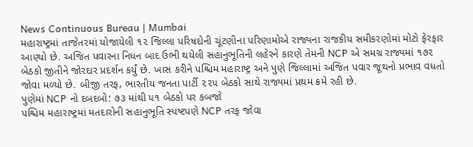News Continuous Bureau | Mumbai
મહારાષ્ટ્રમાં તાજેતરમાં યોજાયેલી ૧૨ જિલ્લા પરિષદોની ચૂંટણીના પરિણામોએ રાજ્યના રાજકીય સમીકરણોમાં મોટો ફેરફાર આણ્યો છે. અજિત પવારના નિધન બાદ ઉભી થયેલી સહાનુભૂતિની લહેરને કારણે તેમની NCP એ સમગ્ર રાજ્યમાં ૧૭૨ બેઠકો જીતીને જોરદાર પ્રદર્શન કર્યું છે. ખાસ કરીને પશ્ચિમ મહારાષ્ટ્ર અને પુણે જિલ્લામાં અજિત પવાર જૂથનો પ્રભાવ વધતો જોવા મળ્યો છે. બીજી તરફ, ભારતીય જનતા પાર્ટી ૨૨૫ બેઠકો સાથે રાજ્યમાં પ્રથમ ક્રમે રહી છે.
પુણેમાં NCP નો દબદબો: ૭૩ માંથી ૫૧ બેઠકો પર કબજો
પશ્ચિમ મહારાષ્ટ્રમાં મતદારોની સહાનુભૂતિ સ્પષ્ટપણે NCP તરફ જોવા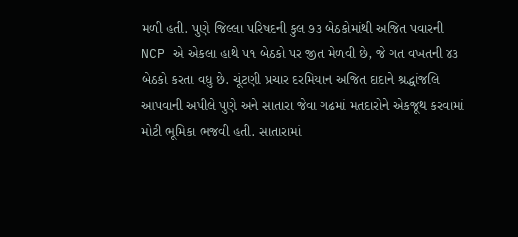મળી હતી. પુણે જિલ્લા પરિષદની કુલ ૭૩ બેઠકોમાંથી અજિત પવારની NCP એ એકલા હાથે ૫૧ બેઠકો પર જીત મેળવી છે, જે ગત વખતની ૪૩ બેઠકો કરતા વધુ છે. ચૂંટણી પ્રચાર દરમિયાન અજિત દાદાને શ્રદ્ધાંજલિ આપવાની અપીલે પુણે અને સાતારા જેવા ગઢમાં મતદારોને એકજૂથ કરવામાં મોટી ભૂમિકા ભજવી હતી. સાતારામાં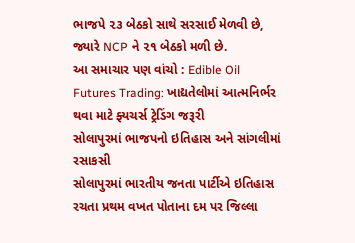ભાજપે ૨૩ બેઠકો સાથે સરસાઈ મેળવી છે, જ્યારે NCP ને ૨૧ બેઠકો મળી છે.
આ સમાચાર પણ વાંચો : Edible Oil Futures Trading: ખાદ્યતેલોમાં આત્મનિર્ભર થવા માટે ફ્યચર્સ ટ્રેડિંગ જરૂરી
સોલાપુરમાં ભાજપનો ઇતિહાસ અને સાંગલીમાં રસાકસી
સોલાપુરમાં ભારતીય જનતા પાર્ટીએ ઇતિહાસ રચતા પ્રથમ વખત પોતાના દમ પર જિલ્લા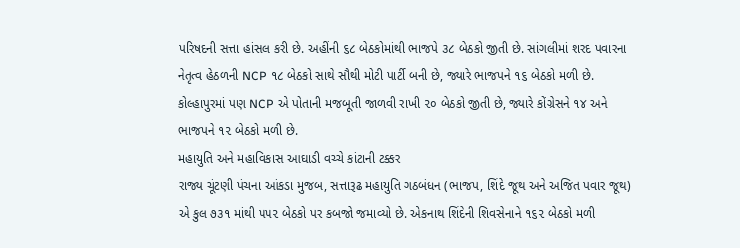પરિષદની સત્તા હાંસલ કરી છે. અહીંની ૬૮ બેઠકોમાંથી ભાજપે ૩૮ બેઠકો જીતી છે. સાંગલીમાં શરદ પવારના નેતૃત્વ હેઠળની NCP ૧૮ બેઠકો સાથે સૌથી મોટી પાર્ટી બની છે, જ્યારે ભાજપને ૧૬ બેઠકો મળી છે. કોલ્હાપુરમાં પણ NCP એ પોતાની મજબૂતી જાળવી રાખી ૨૦ બેઠકો જીતી છે, જ્યારે કોંગ્રેસને ૧૪ અને ભાજપને ૧૨ બેઠકો મળી છે.
મહાયુતિ અને મહાવિકાસ આઘાડી વચ્ચે કાંટાની ટક્કર
રાજ્ય ચૂંટણી પંચના આંકડા મુજબ, સત્તારૂઢ મહાયુતિ ગઠબંધન (ભાજપ, શિંદે જૂથ અને અજિત પવાર જૂથ) એ કુલ ૭૩૧ માંથી ૫૫૨ બેઠકો પર કબજો જમાવ્યો છે. એકનાથ શિંદેની શિવસેનાને ૧૬૨ બેઠકો મળી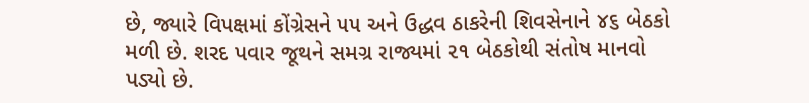છે, જ્યારે વિપક્ષમાં કોંગ્રેસને ૫૫ અને ઉદ્ધવ ઠાકરેની શિવસેનાને ૪૬ બેઠકો મળી છે. શરદ પવાર જૂથને સમગ્ર રાજ્યમાં ૨૧ બેઠકોથી સંતોષ માનવો પડ્યો છે.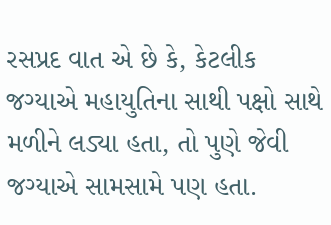રસપ્રદ વાત એ છે કે, કેટલીક જગ્યાએ મહાયુતિના સાથી પક્ષો સાથે મળીને લડ્યા હતા, તો પુણે જેવી જગ્યાએ સામસામે પણ હતા.